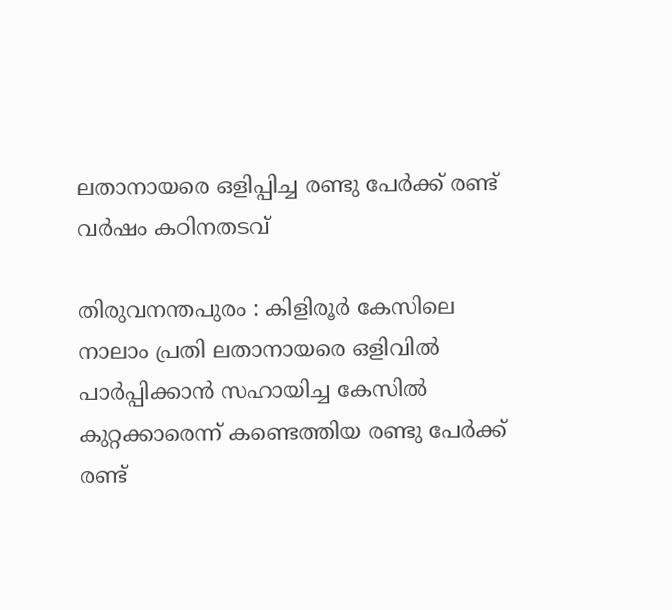ലതാനായരെ ഒളിപ്പിച്ച രണ്ടു പേര്‍ക്ക് രണ്ട് വര്‍ഷം കഠിനതടവ്

തിരുവനന്തപുരം : കിളിരൂര്‍ കേസിലെ നാലാം പ്രതി ലതാനായരെ ഒളിവില്‍ പാര്‍പ്പിക്കാന്‍ സഹായിച്ച കേസില്‍ കുറ്റക്കാരെന്ന് കണ്ടെത്തിയ രണ്ടു പേര്‍ക്ക് രണ്ട്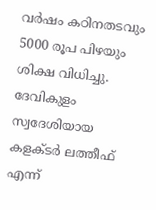വര്‍ഷം കഠിനതടവും 5000 രൂപ പിഴയും ശിക്ഷ വിധിച്ചു. ദേവികുളം സ്വദേശിയായ കളക്ടര്‍ ലത്തീഫ് എന്ന്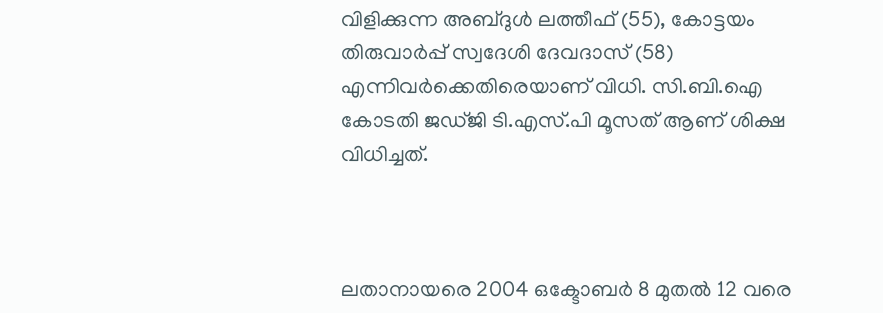വിളിക്കുന്ന അബ്ദുള്‍ ലത്തീഫ് (55), കോട്ടയം തിരുവാര്‍പ്പ് സ്വദേശി ദേവദാസ് (58) എന്നിവര്‍ക്കെതിരെയാണ് വിധി. സി.ബി.ഐ കോടതി ജഡ്ജി ടി.എസ്.പി മൂസത് ആണ് ശിക്ഷ വിധിച്ചത്.



ലതാനായരെ 2004 ഒക്ടോബര്‍ 8 മുതല്‍ 12 വരെ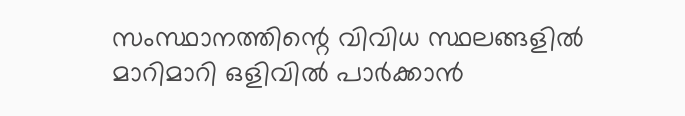സംസ്ഥാനത്തിന്റെ വിവിധ സ്ഥലങ്ങളില്‍ മാറിമാറി ഒളിവില്‍ പാര്‍ക്കാന്‍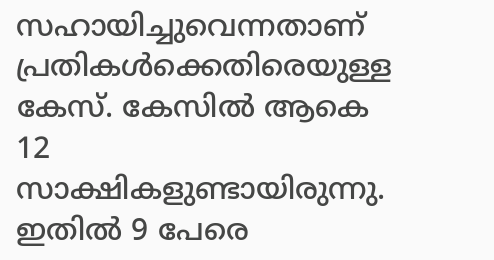സഹായിച്ചുവെന്നതാണ് പ്രതികള്‍ക്കെതിരെയുള്ള കേസ്. കേസില്‍ ആകെ 12 സാക്ഷികളുണ്ടായിരുന്നു. ഇതില്‍ 9 പേരെ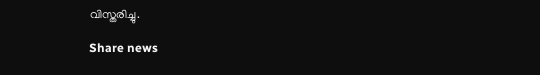വിസ്തരിച്ചു.

Share news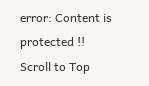error: Content is protected !!
Scroll to Top